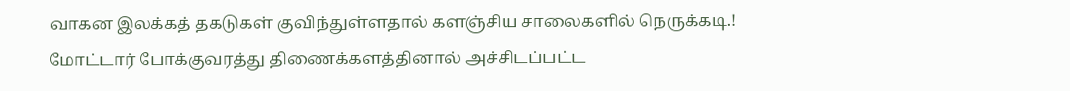வாகன இலக்கத் தகடுகள் குவிந்துள்ளதால் களஞ்சிய சாலைகளில் நெருக்கடி.!
மோட்டார் போக்குவரத்து திணைக்களத்தினால் அச்சிடப்பட்ட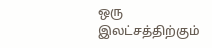ஒரு இலட்சத்திற்கும்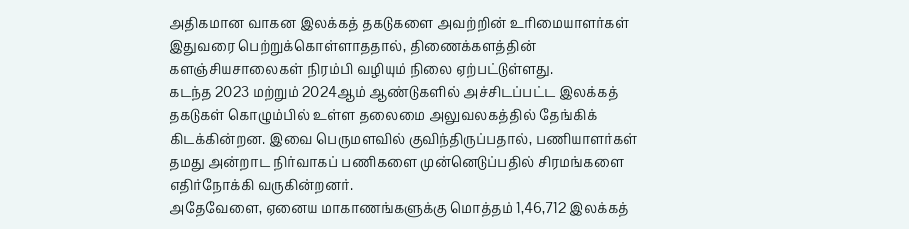அதிகமான வாகன இலக்கத் தகடுகளை அவற்றின் உரிமையாளர்கள் இதுவரை பெற்றுக்கொள்ளாததால், திணைக்களத்தின் களஞ்சியசாலைகள் நிரம்பி வழியும் நிலை ஏற்பட்டுள்ளது.
கடந்த 2023 மற்றும் 2024ஆம் ஆண்டுகளில் அச்சிடப்பட்ட இலக்கத் தகடுகள் கொழும்பில் உள்ள தலைமை அலுவலகத்தில் தேங்கிக் கிடக்கின்றன. இவை பெருமளவில் குவிந்திருப்பதால், பணியாளர்கள் தமது அன்றாட நிர்வாகப் பணிகளை முன்னெடுப்பதில் சிரமங்களை எதிர்நோக்கி வருகின்றனர்.
அதேவேளை, ஏனைய மாகாணங்களுக்கு மொத்தம் 1,46,712 இலக்கத்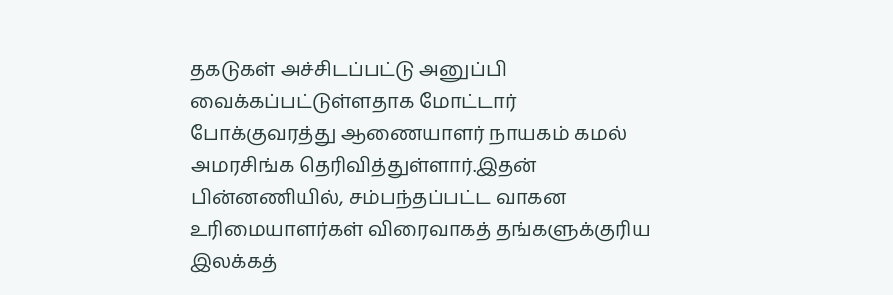தகடுகள் அச்சிடப்பட்டு அனுப்பி வைக்கப்பட்டுள்ளதாக மோட்டார் போக்குவரத்து ஆணையாளர் நாயகம் கமல் அமரசிங்க தெரிவித்துள்ளார்.இதன் பின்னணியில், சம்பந்தப்பட்ட வாகன உரிமையாளர்கள் விரைவாகத் தங்களுக்குரிய இலக்கத்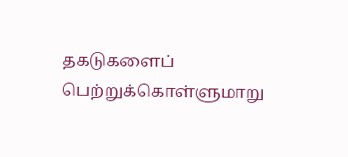தகடுகளைப் பெற்றுக்கொள்ளுமாறு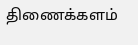திணைக்களம்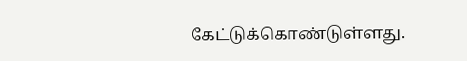கேட்டுக்கொண்டுள்ளது.